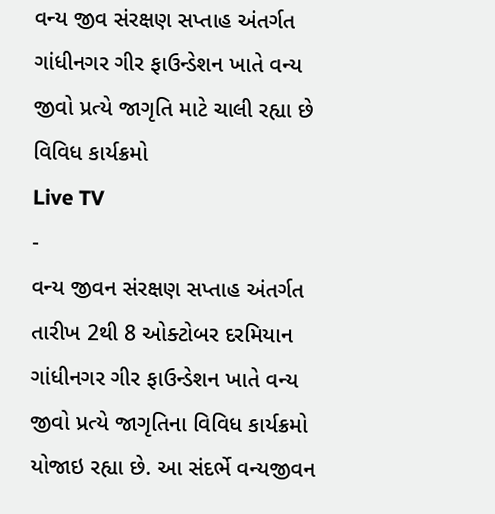વન્ય જીવ સંરક્ષણ સપ્તાહ અંતર્ગત ગાંધીનગર ગીર ફાઉન્ડેશન ખાતે વન્ય જીવો પ્રત્યે જાગૃતિ માટે ચાલી રહ્યા છે વિવિધ કાર્યક્રમો
Live TV
-
વન્ય જીવન સંરક્ષણ સપ્તાહ અંતર્ગત તારીખ 2થી 8 ઓક્ટોબર દરમિયાન ગાંધીનગર ગીર ફાઉન્ડેશન ખાતે વન્ય જીવો પ્રત્યે જાગૃતિના વિવિધ કાર્યક્રમો યોજાઇ રહ્યા છે. આ સંદર્ભે વન્યજીવન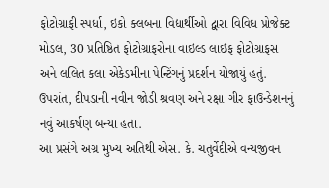ફોટોગ્રાફી સ્પર્ધા, ઇકો ક્લબના વિદ્યાર્થીઓ દ્વારા વિવિધ પ્રોજેક્ટ મોડલ, 30 પ્રતિષ્ઠિત ફોટોગ્રાફરોના વાઇલ્ડ લાઇફ ફોટોગ્રાફસ અને લલિત કલા એકેડમીના પેન્ટિંગનું પ્રદર્શન યોજાયું હતું. ઉપરાંત, દીપડાની નવીન જોડી શ્રવણ અને રક્ષા ગીર ફાઉન્ડેશનનું નવું આકર્ષણ બન્યા હતા.
આ પ્રસંગે અગ્ર મુખ્ય અતિથી એસ. કે. ચતુર્વેદીએ વન્યજીવન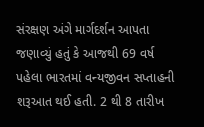સંરક્ષણ અંગે માર્ગદર્શન આપતા જણાવ્યું હતું કે આજથી 69 વર્ષ પહેલા ભારતમાં વન્યજીવન સપ્તાહની શરૂઆત થઈ હતી. 2 થી 8 તારીખ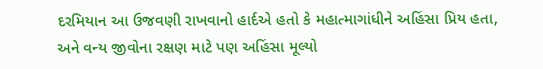દરમિયાન આ ઉજવણી રાખવાનો હાર્દએ હતો કે મહાત્માગાંધીને અહિંસા પ્રિય હતા, અને વન્ય જીવોના રક્ષણ માટે પણ અહિંસા મૂલ્યો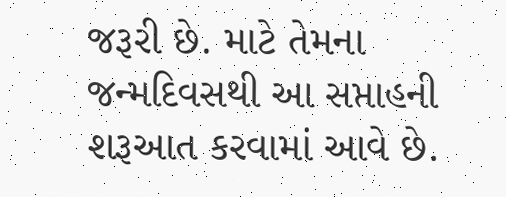જરૂરી છે. માટે તેમના જન્મદિવસથી આ સપ્તાહની શરૂઆત કરવામાં આવે છે.